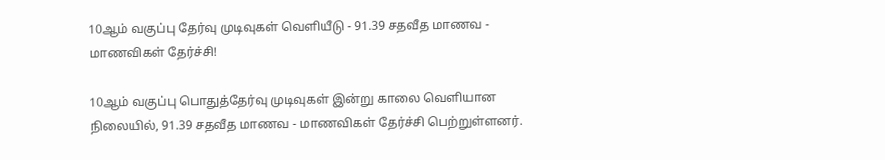10ஆம் வகுப்பு தேர்வு முடிவுகள் வெளியீடு - 91.39 சதவீத மாணவ - மாணவிகள் தேர்ச்சி!

10ஆம் வகுப்பு பொதுத்தேர்வு முடிவுகள் இன்று காலை வெளியான நிலையில், 91.39 சதவீத மாணவ - மாணவிகள் தேர்ச்சி பெற்றுள்ளனர்.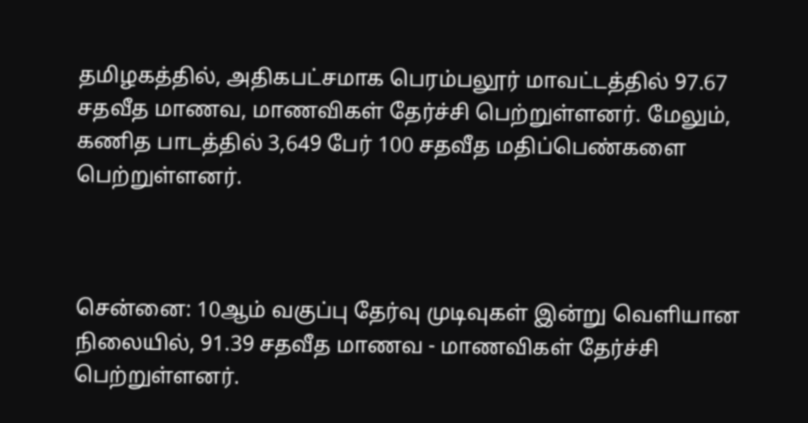தமிழகத்தில், அதிகபட்சமாக பெரம்பலூர் மாவட்டத்தில் 97.67 சதவீத மாணவ, மாணவிகள் தேர்ச்சி பெற்றுள்ளனர். மேலும், கணித பாடத்தில் 3,649 பேர் 100 சதவீத மதிப்பெண்களை பெற்றுள்ளனர்.



சென்னை: 10ஆம் வகுப்பு தேர்வு முடிவுகள் இன்று வெளியான நிலையில், 91.39 சதவீத மாணவ - மாணவிகள் தேர்ச்சி பெற்றுள்ளனர்.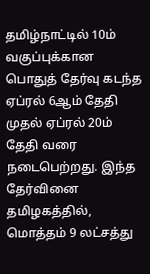தமிழ்நாட்டில் 10ம் வகுப்புக்கான பொதுத் தேர்வு கடந்த ஏப்ரல் 6ஆம் தேதி முதல் ஏப்ரல் 20ம் தேதி வரை நடைபெற்றது. இந்த தேர்வினை தமிழகத்தில், மொத்தம் 9 லட்சத்து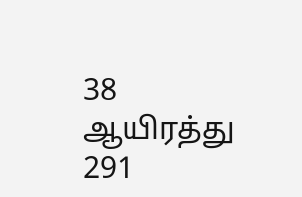38 ஆயிரத்து 291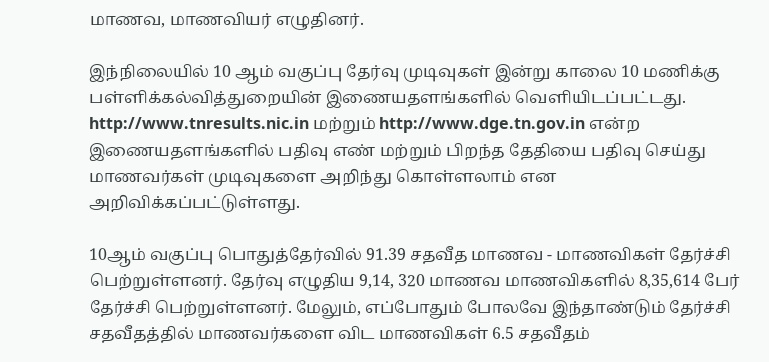மாணவ, மாணவியர் எழுதினர்.

இந்நிலையில் 10 ஆம் வகுப்பு தேர்வு முடிவுகள் இன்று காலை 10 மணிக்கு பள்ளிக்கல்வித்துறையின் இணையதளங்களில் வெளியிடப்பட்டது. http://www.tnresults.nic.in மற்றும் http://www.dge.tn.gov.in என்ற இணையதளங்களில் பதிவு எண் மற்றும் பிறந்த தேதியை பதிவு செய்து மாணவர்கள் முடிவுகளை அறிந்து கொள்ளலாம் என அறிவிக்கப்பட்டுள்ளது.

10ஆம் வகுப்பு பொதுத்தேர்வில் 91.39 சதவீத மாணவ - மாணவிகள் தேர்ச்சி பெற்றுள்ளனர். தேர்வு எழுதிய 9,14, 320 மாணவ மாணவிகளில் 8,35,614 பேர் தேர்ச்சி பெற்றுள்ளனர். மேலும், எப்போதும் போலவே இந்தாண்டும் தேர்ச்சி சதவீதத்தில் மாணவர்களை விட மாணவிகள் 6.5 சதவீதம்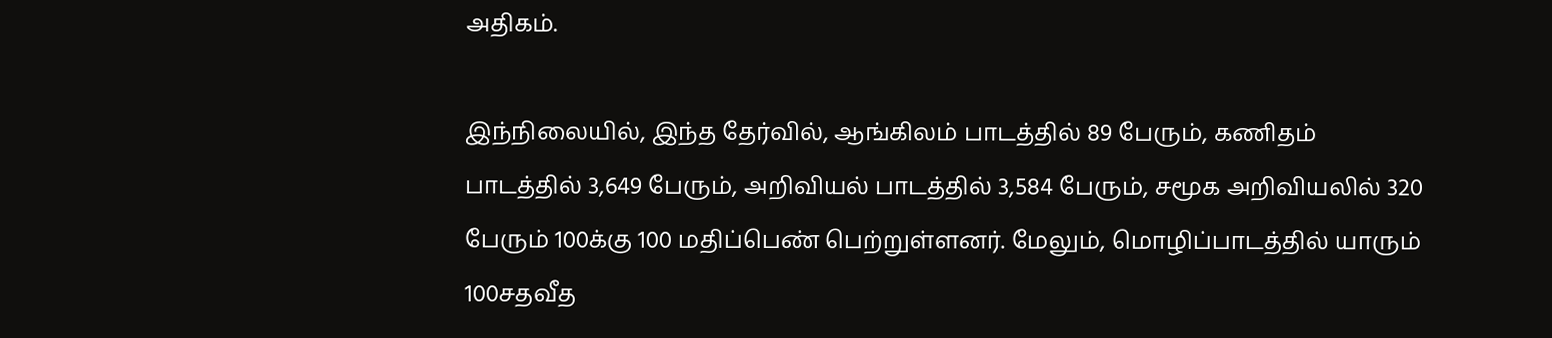அதிகம்.

இந்நிலையில், இந்த தேர்வில், ஆங்கிலம் பாடத்தில் 89 பேரும், கணிதம் பாடத்தில் 3,649 பேரும், அறிவியல் பாடத்தில் 3,584 பேரும், சமூக அறிவியலில் 320 பேரும் 100க்கு 100 மதிப்பெண் பெற்றுள்ளனர். மேலும், மொழிப்பாடத்தில் யாரும் 100சதவீத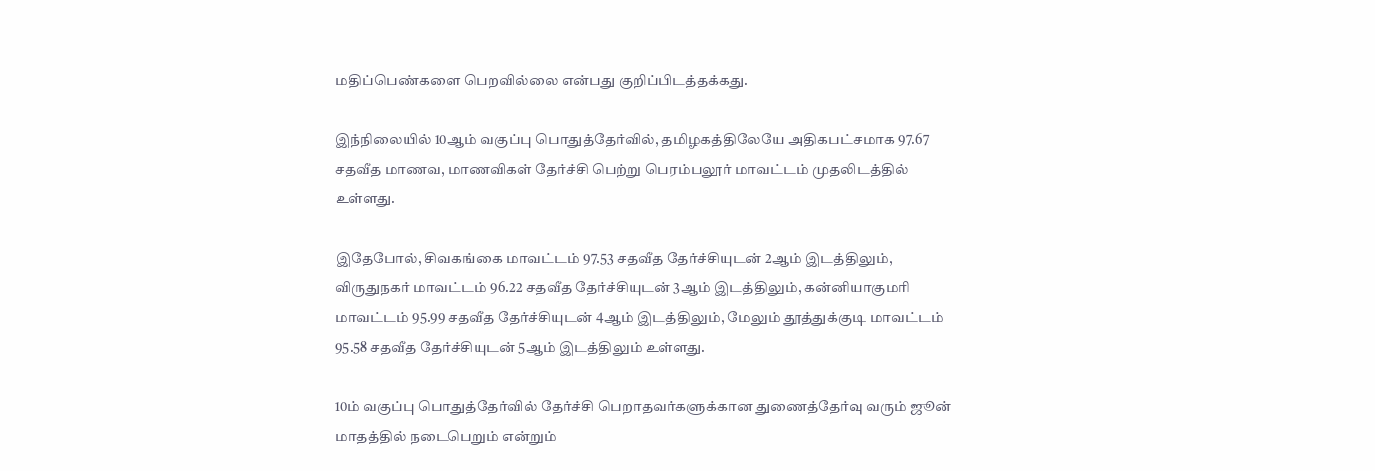மதிப்பெண்களை பெறவில்லை என்பது குறிப்பிடத்தக்கது.

இந்நிலையில் 10ஆம் வகுப்பு பொதுத்தேர்வில், தமிழகத்திலேயே அதிகபட்சமாக 97.67 சதவீத மாணவ, மாணவிகள் தேர்ச்சி பெற்று பெரம்பலூர் மாவட்டம் முதலிடத்தில் உள்ளது.

இதேபோல், சிவகங்கை மாவட்டம் 97.53 சதவீத தேர்ச்சியுடன் 2ஆம் இடத்திலும், விருதுநகர் மாவட்டம் 96.22 சதவீத தேர்ச்சியுடன் 3ஆம் இடத்திலும், கன்னியாகுமரி மாவட்டம் 95.99 சதவீத தேர்ச்சியுடன் 4ஆம் இடத்திலும், மேலும் தூத்துக்குடி மாவட்டம் 95.58 சதவீத தேர்ச்சியுடன் 5ஆம் இடத்திலும் உள்ளது.

10ம் வகுப்பு பொதுத்தேர்வில் தேர்ச்சி பெறாதவர்களுக்கான துணைத்தேர்வு வரும் ஜூன் மாதத்தில் நடைபெறும் என்றும்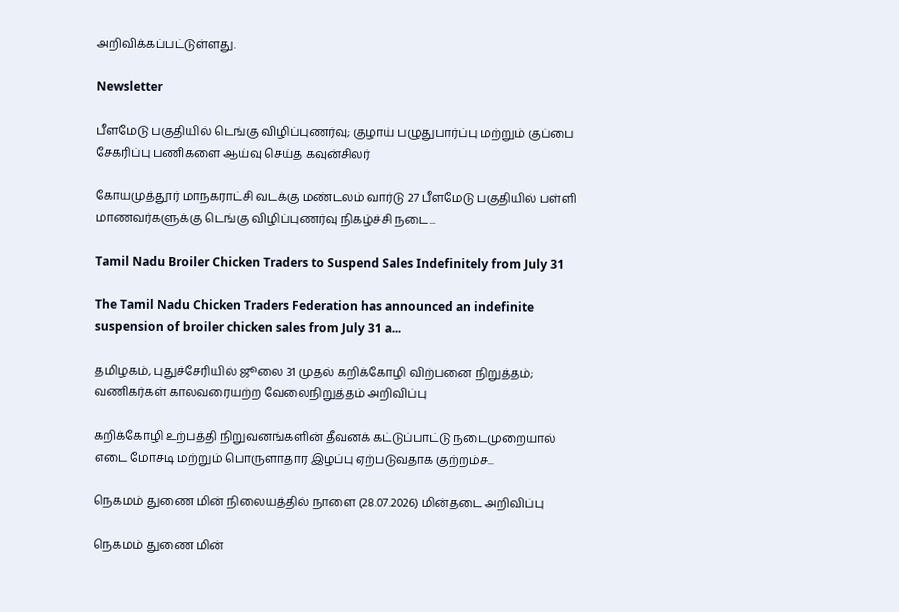அறிவிக்கப்பட்டுள்ளது.

Newsletter

பீளமேடு பகுதியில் டெங்கு விழிப்புணர்வு; குழாய் பழுதுபார்ப்பு மற்றும் குப்பை சேகரிப்பு பணிகளை ஆய்வு செய்த கவுன்சிலர்

கோயமுத்தூர் மாநகராட்சி வடக்கு மண்டலம் வார்டு 27 பீளமேடு பகுதியில் பள்ளி மாணவர்களுக்கு டெங்கு விழிப்புணர்வு நிகழ்ச்சி நடை...

Tamil Nadu Broiler Chicken Traders to Suspend Sales Indefinitely from July 31

The Tamil Nadu Chicken Traders Federation has announced an indefinite suspension of broiler chicken sales from July 31 a...

தமிழகம், புதுச்சேரியில் ஜூலை 31 முதல் கறிக்கோழி விற்பனை நிறுத்தம்; வணிகர்கள் காலவரையற்ற வேலைநிறுத்தம் அறிவிப்பு

கறிக்கோழி உற்பத்தி நிறுவனங்களின் தீவனக் கட்டுப்பாட்டு நடைமுறையால் எடை மோசடி மற்றும் பொருளாதார இழப்பு ஏற்படுவதாக குற்றம்ச...

நெகமம் துணை மின் நிலையத்தில் நாளை (28.07.2026) மின்தடை அறிவிப்பு

நெகமம் துணை மின்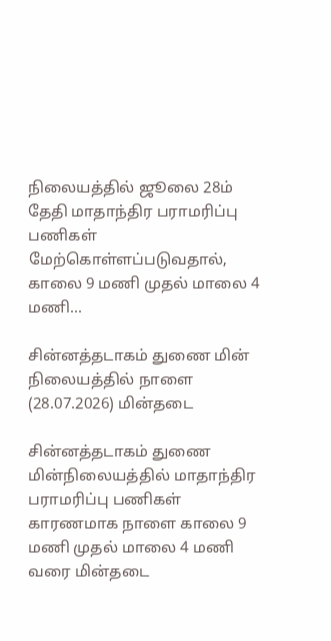நிலையத்தில் ஜூலை 28ம் தேதி மாதாந்திர பராமரிப்பு பணிகள் மேற்கொள்ளப்படுவதால், காலை 9 மணி முதல் மாலை 4 மணி...

சின்னத்தடாகம் துணை மின் நிலையத்தில் நாளை (28.07.2026) மின்தடை

சின்னத்தடாகம் துணை மின்நிலையத்தில் மாதாந்திர பராமரிப்பு பணிகள் காரணமாக நாளை காலை 9 மணி முதல் மாலை 4 மணி வரை மின்தடை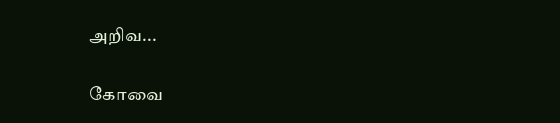அறிவ...

கோவை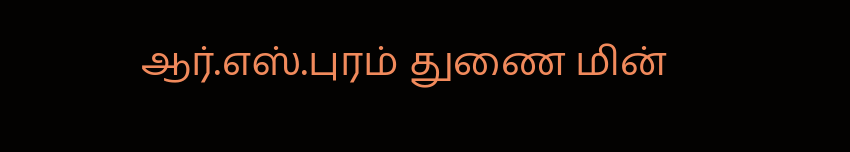ஆர்.எஸ்.புரம் துணை மின்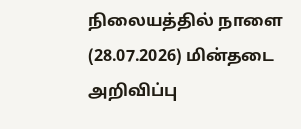நிலையத்தில் நாளை (28.07.2026) மின்தடை அறிவிப்பு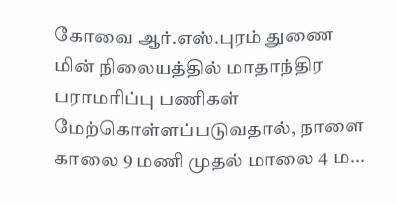கோவை ஆர்.எஸ்.புரம் துணை மின் நிலையத்தில் மாதாந்திர பராமரிப்பு பணிகள் மேற்கொள்ளப்படுவதால், நாளை காலை 9 மணி முதல் மாலை 4 ம...